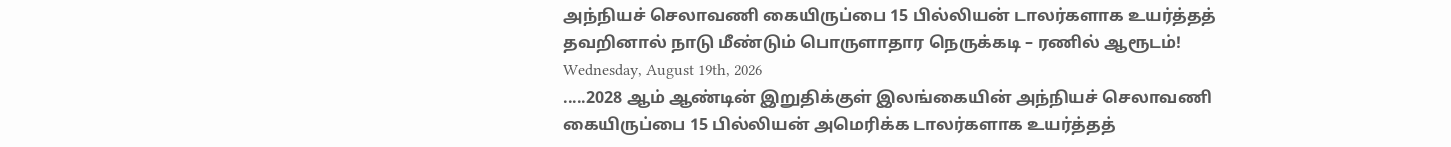அந்நியச் செலாவணி கையிருப்பை 15 பில்லியன் டாலர்களாக உயர்த்தத் தவறினால் நாடு மீண்டும் பொருளாதார நெருக்கடி – ரணில் ஆரூடம்!
Wednesday, August 19th, 2026
.....2028 ஆம் ஆண்டின் இறுதிக்குள் இலங்கையின் அந்நியச் செலாவணி கையிருப்பை 15 பில்லியன் அமெரிக்க டாலர்களாக உயர்த்தத்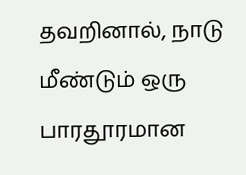தவறினால், நாடு மீண்டும் ஒரு பாரதூரமான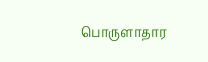பொருளாதார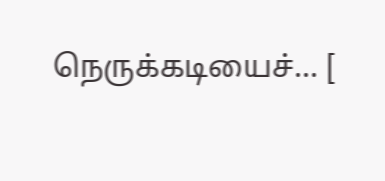நெருக்கடியைச்... [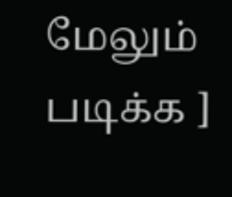மேலும் படிக்க ]